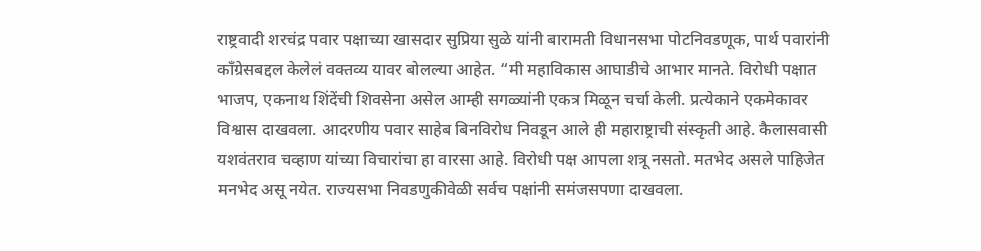राष्ट्रवादी शरचंद्र पवार पक्षाच्या खासदार सुप्रिया सुळे यांनी बारामती विधानसभा पोटनिवडणूक, पार्थ पवारांनी काँग्रेसबद्दल केलेलं वक्तव्य यावर बोलल्या आहेत. “मी महाविकास आघाडीचे आभार मानते. विरोधी पक्षात भाजप, एकनाथ शिंदेंची शिवसेना असेल आम्ही सगळ्यांनी एकत्र मिळून चर्चा केली. प्रत्येकाने एकमेकावर विश्वास दाखवला. आदरणीय पवार साहेब बिनविरोध निवडून आले ही महाराष्ट्राची संस्कृती आहे. कैलासवासी यशवंतराव चव्हाण यांच्या विचारांचा हा वारसा आहे. विरोधी पक्ष आपला शत्रू नसतो. मतभेद असले पाहिजेत मनभेद असू नयेत. राज्यसभा निवडणुकीवेळी सर्वच पक्षांनी समंजसपणा दाखवला.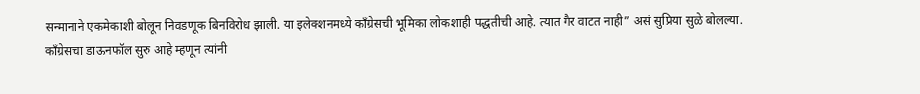सन्मानाने एकमेकाशी बोलून निवडणूक बिनविरोध झाली. या इलेक्शनमध्ये काँग्रेसची भूमिका लोकशाही पद्धतीची आहे. त्यात गैर वाटत नाही” असं सुप्रिया सुळे बोलल्या.
काँग्रेसचा डाऊनफॉल सुरु आहे म्हणून त्यांनी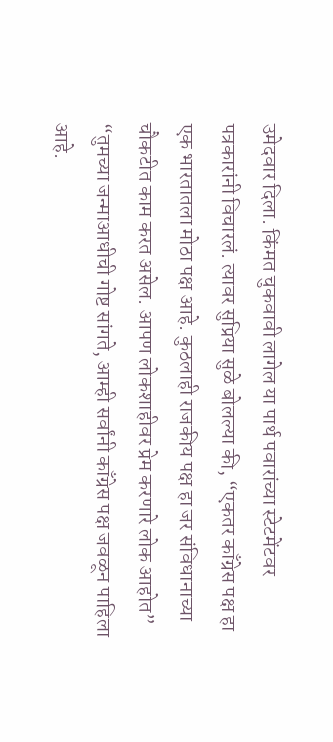उमेदवार दिला. किंमत चुकवावी लागेल या पार्थ पवारांच्या स्टेटमेंटवर पत्रकारांनी विचारलं. त्यावर सुप्रिया सुळे बोलल्या की, “एकतर काँग्रेस पक्ष हा एक भारतातला मोठा पक्ष आहे. कुठलाही राजकीय पक्ष हा जर संविधानाच्या चौकटीत काम करत असेल. आपण लोकशाहीवर प्रेम करणारे लोक आहोत” “तुमच्या जन्माआधीची गोष्ट सांगते, आम्ही सर्वांनी काँग्रेस पक्ष जवळून पाहिला आहे.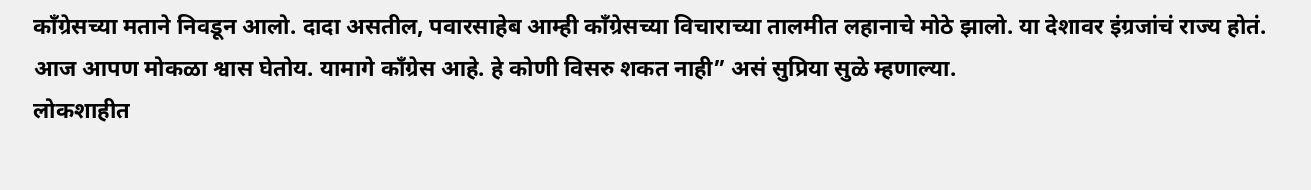काँग्रेसच्या मताने निवडून आलो. दादा असतील, पवारसाहेब आम्ही काँग्रेसच्या विचाराच्या तालमीत लहानाचे मोठे झालो. या देशावर इंग्रजांचं राज्य होतं. आज आपण मोकळा श्वास घेतोय. यामागे काँग्रेस आहे. हे कोणी विसरु शकत नाही” असं सुप्रिया सुळे म्हणाल्या.
लोकशाहीत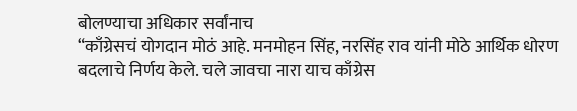बोलण्याचा अधिकार सर्वांनाच
“काँग्रेसचं योगदान मोठं आहे. मनमोहन सिंह, नरसिंह राव यांनी मोठे आर्थिक धोरण बदलाचे निर्णय केले. चले जावचा नारा याच काँग्रेस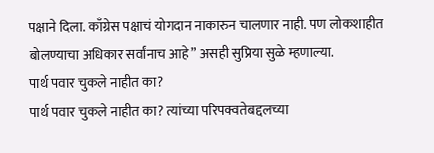पक्षाने दिला. काँग्रेस पक्षाचं योगदान नाकारुन चालणार नाही. पण लोकशाहीत बोलण्याचा अधिकार सर्वांनाच आहे” असही सुप्रिया सुळे म्हणाल्या.
पार्थ पवार चुकले नाहीत का?
पार्थ पवार चुकले नाहीत का? त्यांच्या परिपक्वतेबद्दलच्या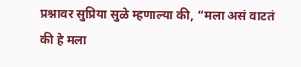प्रश्नावर सुप्रिया सुळे म्हणाल्या की, “मला असं वाटतं की हे मला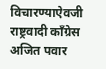विचारण्याऐवजी राष्ट्रवादी काँग्रेस अजित पवार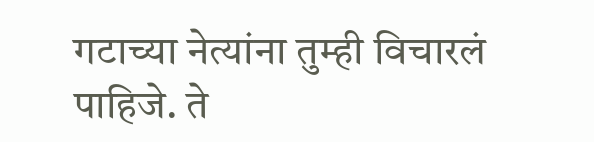गटाच्या नेत्यांना तुम्ही विचारलं पाहिजे. ते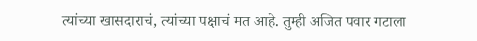त्यांच्या खासदाराचं, त्यांच्या पक्षाचं मत आहे. तुम्ही अजित पवार गटाला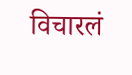विचारलं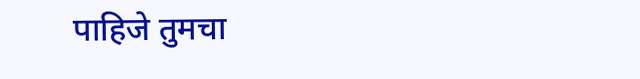पाहिजे तुमचा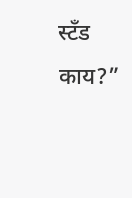स्टँड काय?”